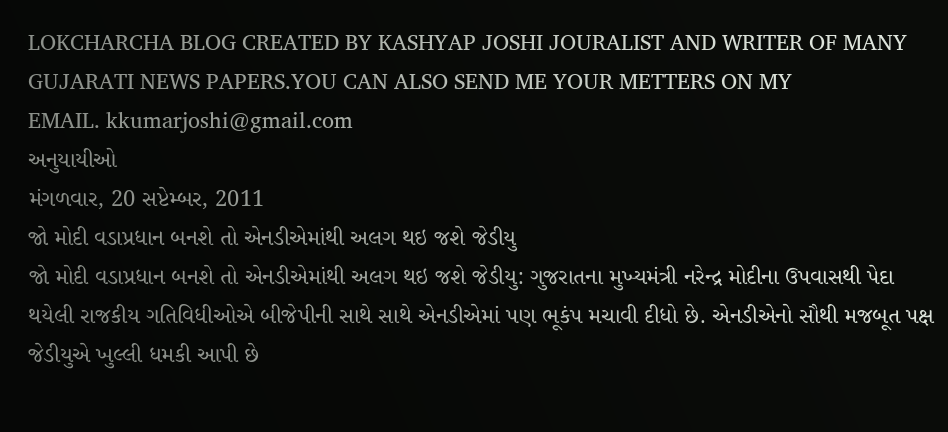LOKCHARCHA BLOG CREATED BY KASHYAP JOSHI JOURALIST AND WRITER OF MANY GUJARATI NEWS PAPERS.YOU CAN ALSO SEND ME YOUR METTERS ON MY
EMAIL. kkumarjoshi@gmail.com
અનુયાયીઓ
મંગળવાર, 20 સપ્ટેમ્બર, 2011
જો મોદી વડાપ્રધાન બનશે તો એનડીએમાંથી અલગ થઇ જશે જેડીયુ
જો મોદી વડાપ્રધાન બનશે તો એનડીએમાંથી અલગ થઇ જશે જેડીયુ: ગુજરાતના મુખ્યમંત્રી નરેન્દ્ર મોદીના ઉપવાસથી પેદા થયેલી રાજકીય ગતિવિધીઓએ બીજેપીની સાથે સાથે એનડીએમાં પણ ભૂકંપ મચાવી દીધો છે. એનડીએનો સૌથી મજબૂત પક્ષ જેડીયુએ ખુલ્લી ધમકી આપી છે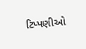ટિપ્પણીઓ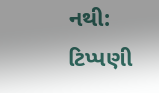નથી:
ટિપ્પણી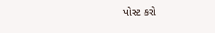પોસ્ટ કરો